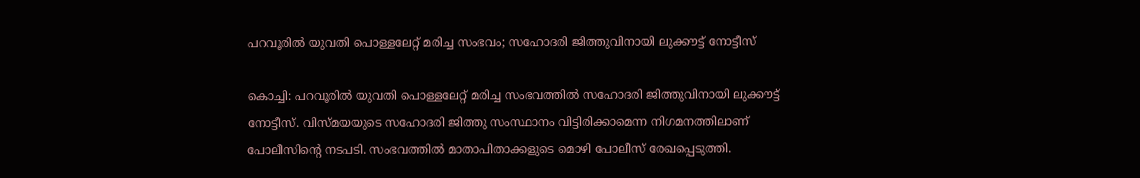പറവൂരില്‍ യുവതി പൊള്ളലേറ്റ് മരിച്ച സംഭവം; സഹോദരി ജിത്തുവിനായി ലുക്കൗട്ട് നോട്ടീസ്

കൊച്ചി: പറവൂരില്‍ യുവതി പൊള്ളലേറ്റ് മരിച്ച സംഭവത്തില്‍ സഹോദരി ജിത്തുവിനായി ലുക്കൗട്ട് നോട്ടീസ്. വിസ്മയയുടെ സഹോദരി ജിത്തു സംസ്ഥാനം വിട്ടിരിക്കാമെന്ന നിഗമനത്തിലാണ് പോലീസിന്റെ നടപടി. സംഭവത്തില്‍ മാതാപിതാക്കളുടെ മൊഴി പോലീസ് രേഖപ്പെടുത്തി.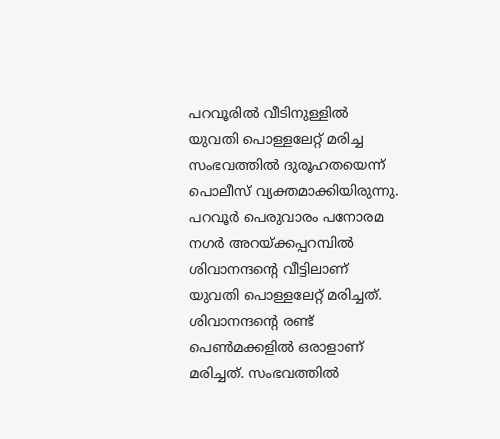പറവൂരില്‍ വീടിനുള്ളില്‍ യുവതി പൊള്ളലേറ്റ് മരിച്ച സംഭവത്തില്‍ ദുരൂഹതയെന്ന് പൊലീസ് വ്യക്തമാക്കിയിരുന്നു. പറവൂര്‍ പെരുവാരം പനോരമ നഗര്‍ അറയ്ക്കപ്പറമ്പില്‍ ശിവാനന്ദന്റെ വീട്ടിലാണ് യുവതി പൊള്ളലേറ്റ് മരിച്ചത്. ശിവാനന്ദന്റെ രണ്ട് പെണ്‍മക്കളില്‍ ഒരാളാണ് മരിച്ചത്. സംഭവത്തില്‍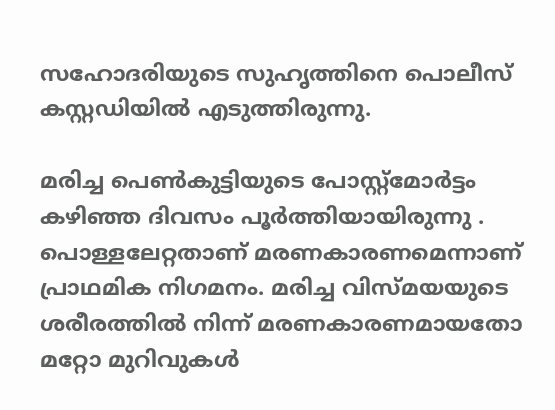സഹോദരിയുടെ സുഹൃത്തിനെ പൊലീസ് കസ്റ്റഡിയില്‍ എടുത്തിരുന്നു.

മരിച്ച പെണ്‍കുട്ടിയുടെ പോസ്റ്റ്മോര്‍ട്ടം കഴിഞ്ഞ ദിവസം പൂര്‍ത്തിയായിരുന്നു . പൊള്ളലേറ്റതാണ് മരണകാരണമെന്നാണ് പ്രാഥമിക നിഗമനം. മരിച്ച വിസ്മയയുടെ ശരീരത്തില്‍ നിന്ന് മരണകാരണമായതോ മറ്റോ മുറിവുകള്‍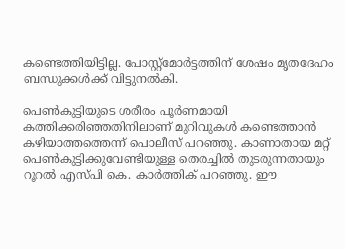കണ്ടെത്തിയിട്ടില്ല. പോസ്റ്റ്മോര്‍ട്ടത്തിന് ശേഷം മൃതദേഹം ബന്ധുക്കള്‍ക്ക് വിട്ടുനല്‍കി.

പെണ്‍കുട്ടിയുടെ ശരീരം പൂര്‍ണമായി കത്തിക്കരിഞ്ഞതിനിലാണ് മുറിവുകള്‍ കണ്ടെത്താന്‍ കഴിയാത്തത്തെന്ന് പൊലീസ് പറഞ്ഞു. കാണാതായ മറ്റ് പെണ്‍കുട്ടിക്കുവേണ്ടിയുള്ള തെരച്ചില്‍ തുടരുന്നതായും റൂറല്‍ എസ്പി കെ. കാര്‍ത്തിക് പറഞ്ഞു. ഈ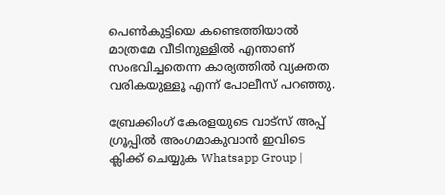പെണ്‍കുട്ടിയെ കണ്ടെത്തിയാല്‍ മാത്രമേ വീടിനുള്ളില്‍ എന്താണ് സംഭവിച്ചതെന്ന കാര്യത്തില്‍ വ്യക്തത വരികയുള്ളൂ എന്ന് പോലീസ് പറഞ്ഞു.

ബ്രേക്കിംഗ് കേരളയുടെ വാട്സ് അപ്പ് ഗ്രൂപ്പിൽ അംഗമാകുവാൻ ഇവിടെ ക്ലിക്ക് ചെയ്യുക Whatsapp Group |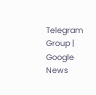Telegram Group | Google News